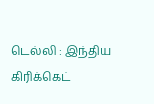டெல்லி : இந்திய கிரிக்கெட்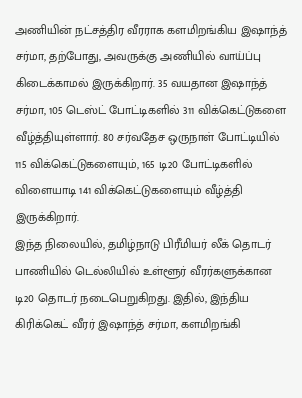அணியின் நட்சத்திர வீரராக களமிறங்கிய இஷாந்த் சர்மா, தற்போது, அவருக்கு அணியில் வாய்ப்பு கிடைக்காமல் இருக்கிறார். 35 வயதான இஷாந்த் சர்மா, 105 டெஸ்ட் போட்டிகளில் 311 விக்கெட்டுகளை வீழ்த்தியுள்ளார். 80 சர்வதேச ஒருநாள் போட்டியில் 115 விக்கெட்டுகளையும், 165 டி20 போட்டிகளில் விளையாடி 141 விக்கெட்டுகளையும் வீழ்த்தி இருக்கிறார்.
இந்த நிலையில், தமிழ்நாடு பிரீமியர் லீக் தொடர் பாணியில் டெல்லியில் உள்ளூர் வீரர்களுக்கான டி20 தொடர் நடைபெறுகிறது. இதில், இந்திய கிரிக்கெட் வீரர் இஷாந்த் சர்மா, களமிறங்கி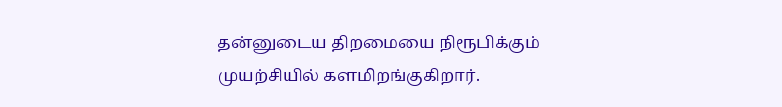தன்னுடைய திறமையை நிரூபிக்கும் முயற்சியில் களமிறங்குகிறார்.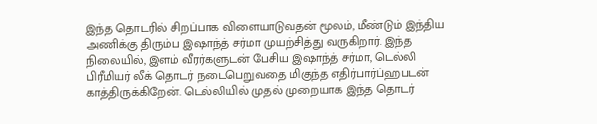இந்த தொடரில் சிறப்பாக விளையாடுவதன் மூலம், மீண்டும் இந்திய அணிக்கு திரும்ப இஷாந்த் சர்மா முயற்சித்து வருகிறார். இந்த நிலையில், இளம் வீரர்களுடன் பேசிய இஷாந்த் சர்மா, டெல்லி பிரீமியர் லீக் தொடர் நடைபெறுவதை மிகுந்த எதிர்பார்ப்ஹபடன் காத்திருக்கிறேன். டெல்லியில் முதல் முறையாக இந்த தொடர்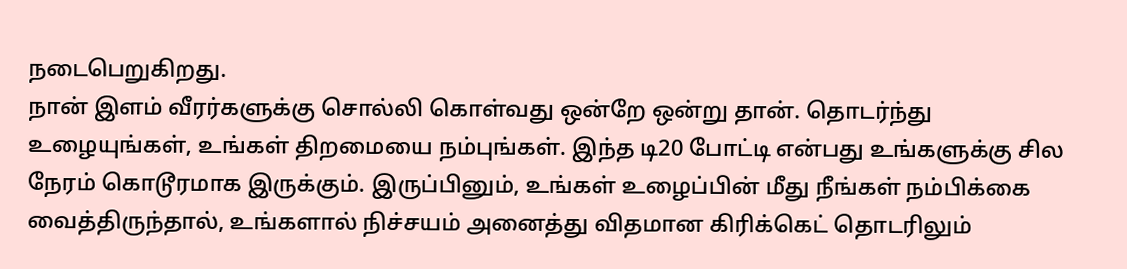நடைபெறுகிறது.
நான் இளம் வீரர்களுக்கு சொல்லி கொள்வது ஒன்றே ஒன்று தான். தொடர்ந்து உழையுங்கள், உங்கள் திறமையை நம்புங்கள். இந்த டி20 போட்டி என்பது உங்களுக்கு சில நேரம் கொடூரமாக இருக்கும். இருப்பினும், உங்கள் உழைப்பின் மீது நீங்கள் நம்பிக்கை வைத்திருந்தால், உங்களால் நிச்சயம் அனைத்து விதமான கிரிக்கெட் தொடரிலும்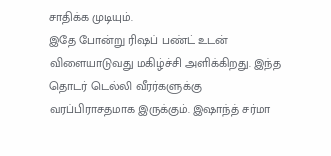சாதிக்க முடியும்.
இதே போன்று ரிஷப் பண்ட் உடன் விளையாடுவது மகிழ்ச்சி அளிக்கிறது. இந்த தொடர் டெல்லி வீரர்களுக்கு வரப்பிராசதமாக இருக்கும். இஷாந்த் சர்மா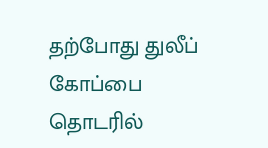தற்போது துலீப் கோப்பை தொடரில்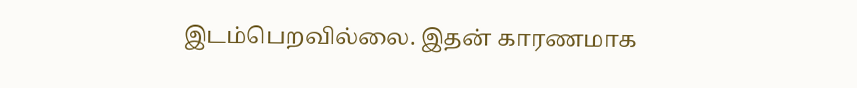இடம்பெறவில்லை. இதன் காரணமாக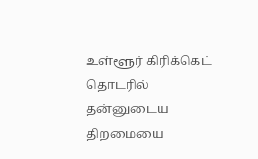உள்ளூர் கிரிக்கெட் தொடரில் தன்னுடைய திறமையை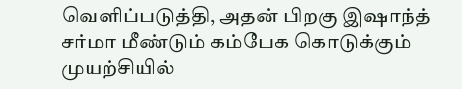வெளிப்படுத்தி, அதன் பிறகு இஷாந்த் சர்மா மீண்டும் கம்பேக கொடுக்கும் முயற்சியில்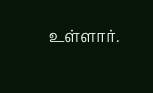உள்ளார்.